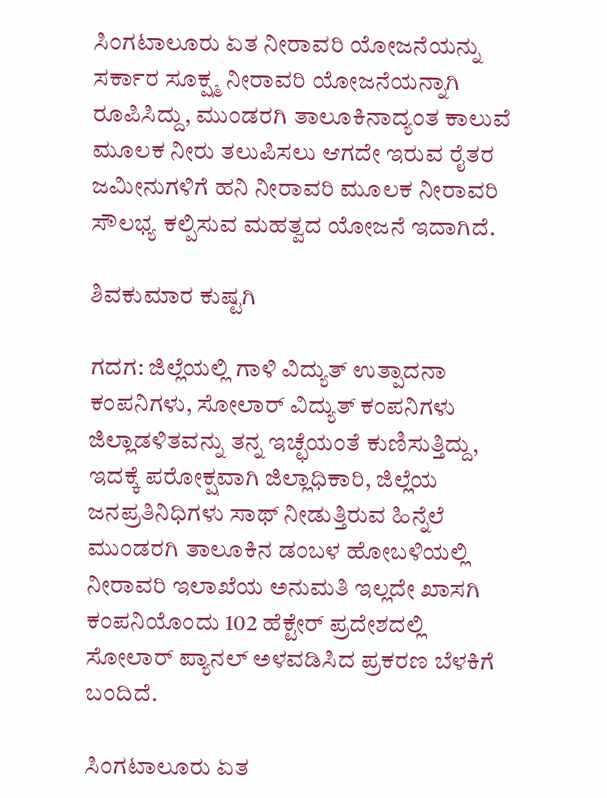ಸಿಂಗಟಾಲೂರು ಏತ ನೀರಾವರಿ ಯೋಜನೆಯನ್ನು ಸರ್ಕಾರ ಸೂಕ್ಷ್ಮ ನೀರಾವರಿ ಯೋಜನೆಯನ್ನಾಗಿ ರೂಪಿಸಿದ್ದು, ಮುಂಡರಗಿ ತಾಲೂಕಿನಾದ್ಯಂತ ಕಾಲುವೆ ಮೂಲಕ ನೀರು ತಲುಪಿಸಲು ಆಗದೇ ಇರುವ ರೈತರ ಜಮೀನುಗಳಿಗೆ ಹನಿ ನೀರಾವರಿ ಮೂಲಕ ನೀರಾವರಿ ಸೌಲಭ್ಯ ಕಲ್ಪಿಸುವ ಮಹತ್ವದ ಯೋಜನೆ ಇದಾಗಿದೆ.

ಶಿವಕುಮಾರ ಕುಷ್ಟಗಿ

ಗದಗ: ಜಿಲ್ಲೆಯಲ್ಲಿ ಗಾಳಿ ವಿದ್ಯುತ್ ಉತ್ಪಾದನಾ ಕಂಪನಿಗಳು, ಸೋಲಾರ್ ವಿದ್ಯುತ್‌ ಕಂಪನಿಗಳು ಜಿಲ್ಲಾಡಳಿತವನ್ನು ತನ್ನ ಇಚ್ಛೆಯಂತೆ ಕುಣಿಸುತ್ತಿದ್ದು, ಇದಕ್ಕೆ ಪರೋಕ್ಷವಾಗಿ ಜಿಲ್ಲಾಧಿಕಾರಿ, ಜಿಲ್ಲೆಯ ಜನಪ್ರತಿನಿಧಿಗಳು ಸಾಥ್ ನೀಡುತ್ತಿರುವ ಹಿನ್ನೆಲೆ ಮುಂಡರಗಿ ತಾಲೂಕಿನ ಡಂಬಳ ಹೋಬಳಿಯಲ್ಲಿ ನೀರಾವರಿ ಇಲಾಖೆಯ ಅನುಮತಿ ಇಲ್ಲದೇ ಖಾಸಗಿ ಕಂಪನಿಯೊಂದು 102 ಹೆಕ್ಟೇರ್ ಪ್ರದೇಶದಲ್ಲಿ ಸೋಲಾರ್ ಪ್ಯಾನಲ್‌ ಅಳವಡಿಸಿದ ಪ್ರಕರಣ ಬೆಳಕಿಗೆ ಬಂದಿದೆ.

ಸಿಂಗಟಾಲೂರು ಏತ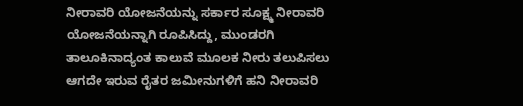ನೀರಾವರಿ ಯೋಜನೆಯನ್ನು ಸರ್ಕಾರ ಸೂಕ್ಷ್ಮ ನೀರಾವರಿ ಯೋಜನೆಯನ್ನಾಗಿ ರೂಪಿಸಿದ್ದು, ಮುಂಡರಗಿ ತಾಲೂಕಿನಾದ್ಯಂತ ಕಾಲುವೆ ಮೂಲಕ ನೀರು ತಲುಪಿಸಲು ಆಗದೇ ಇರುವ ರೈತರ ಜಮೀನುಗಳಿಗೆ ಹನಿ ನೀರಾವರಿ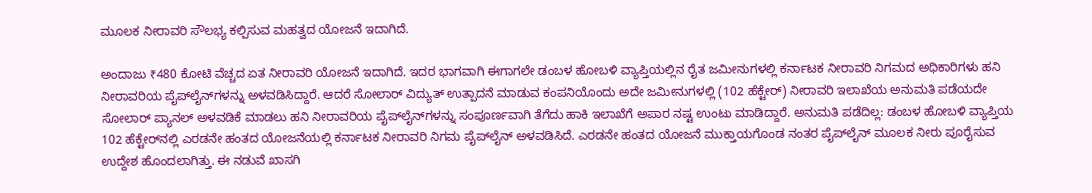ಮೂಲಕ ನೀರಾವರಿ ಸೌಲಭ್ಯ ಕಲ್ಪಿಸುವ ಮಹತ್ವದ ಯೋಜನೆ ಇದಾಗಿದೆ.

ಅಂದಾಜು ₹480 ಕೋಟಿ ವೆಚ್ಚದ ಏತ ನೀರಾವರಿ ಯೋಜನೆ ಇದಾಗಿದೆ. ಇದರ ಭಾಗವಾಗಿ ಈಗಾಗಲೇ ಡಂಬಳ ಹೋಬಳಿ ವ್ಯಾಪ್ತಿಯಲ್ಲಿನ ರೈತ ಜಮೀನುಗಳಲ್ಲಿ ಕರ್ನಾಟಕ ನೀರಾವರಿ ನಿಗಮದ ಅಧಿಕಾರಿಗಳು ಹನಿ ನೀರಾವರಿಯ ಪೈಪ್‌ಲೈನ್‌ಗಳನ್ನು ಅ‍ಳವಡಿಸಿದ್ದಾರೆ. ಆದರೆ ಸೋಲಾರ್ ವಿದ್ಯುತ್ ಉತ್ಪಾದನೆ ಮಾಡುವ ಕಂಪನಿಯೊಂದು ಅದೇ ಜಮೀನುಗಳಲ್ಲಿ (102 ಹೆಕ್ಟೇರ್‌) ನೀರಾವರಿ ಇಲಾಖೆಯ ಅನುಮತಿ ಪಡೆಯದೇ ಸೋಲಾರ್ ಪ್ಯಾನಲ್‌ ಅಳವಡಿಕೆ ಮಾಡಲು ಹನಿ ನೀರಾವರಿಯ ಪೈಪ್‌ಲೈನ್‌ಗಳನ್ನು ಸಂಪೂರ್ಣವಾಗಿ ತೆಗೆದು ಹಾಕಿ ಇಲಾಖೆಗೆ ಅಪಾರ ನಷ್ಟ ಉಂಟು ಮಾಡಿದ್ದಾರೆ. ಅನುಮತಿ ಪಡೆದಿಲ್ಲ: ಡಂಬಳ ಹೋಬಳಿ ವ್ಯಾಪ್ತಿಯ 102 ಹೆಕ್ಟೇರ್‌ನಲ್ಲಿ ಎರಡನೇ ಹಂತದ ಯೋಜನೆಯಲ್ಲಿ ಕರ್ನಾಟಕ ನೀರಾವರಿ ನಿಗಮ ಪೈಪ್‌ಲೈನ್ ಅಳವಡಿಸಿದೆ. ಎರಡನೇ ಹಂತದ ಯೋಜನೆ ಮುಕ್ತಾಯಗೊಂಡ ನಂತರ ಪೈಪ್‌ಲೈನ್ ಮೂಲಕ ನೀರು ಪೂರೈಸುವ ಉದ್ದೇಶ ಹೊಂದಲಾಗಿತ್ತು. ಈ ನಡುವೆ ಖಾಸಗಿ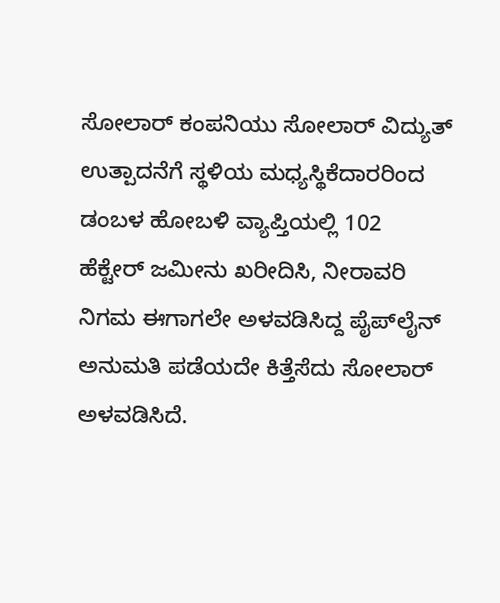ಸೋಲಾರ್ ಕಂಪನಿಯು ಸೋಲಾರ್ ವಿದ್ಯುತ್ ಉತ್ಪಾದನೆಗೆ ಸ್ಥಳಿಯ ಮಧ್ಯಸ್ಥಿಕೆದಾರರಿಂದ ಡಂಬಳ ಹೋಬಳಿ ವ್ಯಾಪ್ತಿಯಲ್ಲಿ 102 ಹೆಕ್ಟೇರ್ ಜಮೀನು ಖರೀದಿಸಿ, ನೀರಾವರಿ ನಿಗಮ ಈಗಾಗಲೇ ಅಳವಡಿಸಿದ್ದ ಪೈಪ್‌ಲೈನ್ ಅನುಮತಿ ಪಡೆಯದೇ ಕಿತ್ತೆಸೆದು ಸೋಲಾರ್ ಅಳವಡಿಸಿದೆ.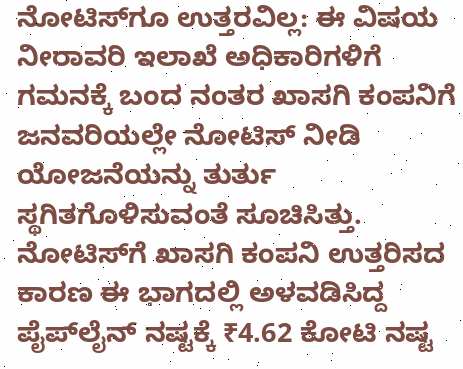ನೋಟಿಸ್‌ಗೂ ಉತ್ತರವಿಲ್ಲ: ಈ ವಿಷಯ ನೀರಾವರಿ ಇಲಾಖೆ ಅಧಿಕಾರಿಗಳಿಗೆ ಗಮನಕ್ಕೆ ಬಂದ ನಂತರ ಖಾಸಗಿ ಕಂಪನಿಗೆ ಜನವರಿಯಲ್ಲೇ ನೋಟಿಸ್ ನೀಡಿ ಯೋಜನೆಯನ್ನು ತುರ್ತು ಸ್ಥಗಿತಗೊಳಿಸುವಂತೆ ಸೂಚಿಸಿತ್ತು. ನೋಟಿಸ್‌ಗೆ ಖಾಸಗಿ ಕಂಪನಿ ಉತ್ತರಿಸದ ಕಾರಣ ಈ ಭಾಗದಲ್ಲಿ ಅಳವಡಿಸಿದ್ದ ಪೈಪ್‌ಲೈನ್ ನಷ್ಟಕ್ಕೆ ₹4.62 ಕೋಟಿ ನಷ್ಟ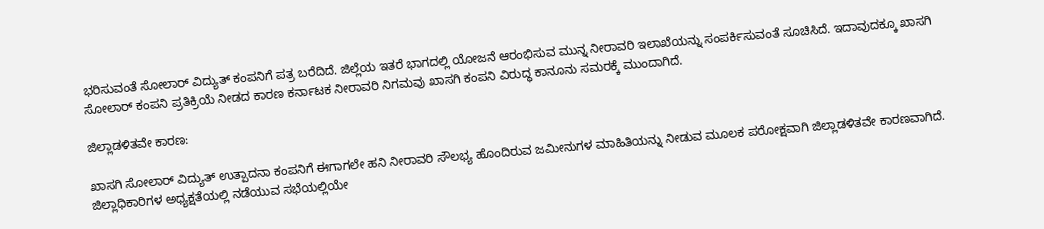ಭರಿಸುವಂತೆ ಸೋಲಾರ್ ವಿದ್ಯುತ್‌ ಕಂಪನಿಗೆ ಪತ್ರ ಬರೆದಿದೆ. ಜಿಲ್ಲೆಯ ಇತರೆ ಭಾಗದಲ್ಲಿ ಯೋಜನೆ ಆರಂಭಿಸುವ ಮುನ್ನ ನೀರಾವರಿ ಇಲಾಖೆಯನ್ನು ಸಂಪರ್ಕಿಸುವಂತೆ ಸೂಚಿಸಿದೆ. ಇದಾವುದಕ್ಕೂ ಖಾಸಗಿ ಸೋಲಾರ್ ಕಂಪನಿ ಪ್ರತಿಕ್ರಿಯೆ ನೀಡದ ಕಾರಣ ಕರ್ನಾಟಕ ನೀರಾವರಿ ನಿಗಮವು ಖಾಸಗಿ ಕಂಪನಿ ವಿರುದ್ಧ ಕಾನೂನು ಸಮರಕ್ಕೆ ಮುಂದಾಗಿದೆ.

ಜಿಲ್ಲಾಡಳಿತವೇ ಕಾರಣ:

ಖಾಸಗಿ ಸೋಲಾರ್ ವಿದ್ಯುತ್ ಉತ್ಪಾದನಾ ಕಂಪನಿಗೆ ಈಗಾಗಲೇ ಹನಿ ನೀರಾವರಿ ಸೌಲಭ್ಯ ಹೊಂದಿರುವ ಜಮೀನುಗಳ ಮಾಹಿತಿಯನ್ನು ನೀಡುವ ಮೂಲಕ ಪರೋಕ್ಷವಾಗಿ ಜಿಲ್ಲಾಡಳಿತವೇ ಕಾರಣವಾಗಿದೆ. ಜಿಲ್ಲಾಧಿಕಾರಿಗಳ ಅಧ್ಯಕ್ಷತೆಯಲ್ಲಿ ನಡೆಯುವ ಸಭೆಯಲ್ಲಿಯೇ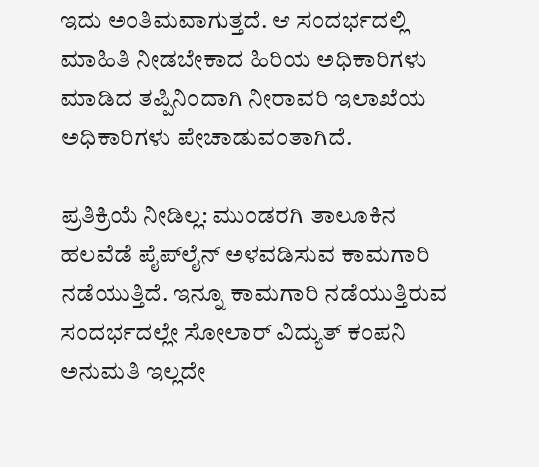ಇದು ಅಂತಿಮವಾಗುತ್ತದೆ. ಆ ಸಂದರ್ಭದಲ್ಲಿ ಮಾಹಿತಿ ನೀಡಬೇಕಾದ ಹಿರಿಯ ಅಧಿಕಾರಿಗಳು ಮಾಡಿದ ತಪ್ಪಿನಿಂದಾಗಿ ನೀರಾವರಿ ಇಲಾಖೆಯ ಅಧಿಕಾರಿಗಳು ಪೇಚಾಡುವಂತಾಗಿದೆ.

ಪ್ರತಿಕ್ರಿಯೆ ನೀಡಿಲ್ಲ: ಮುಂಡರಗಿ ತಾಲೂಕಿನ ಹಲವೆಡೆ ಪೈಪ್‌ಲೈನ್ ಅಳವಡಿಸುವ ಕಾಮಗಾರಿ ನಡೆಯುತ್ತಿದೆ. ಇನ್ನೂ ಕಾಮಗಾರಿ ನಡೆಯುತ್ತಿರುವ ಸಂದರ್ಭದಲ್ಲೇ ಸೋಲಾರ್ ವಿದ್ಯುತ್‌ ಕಂಪನಿ ಅನುಮತಿ ಇಲ್ಲದೇ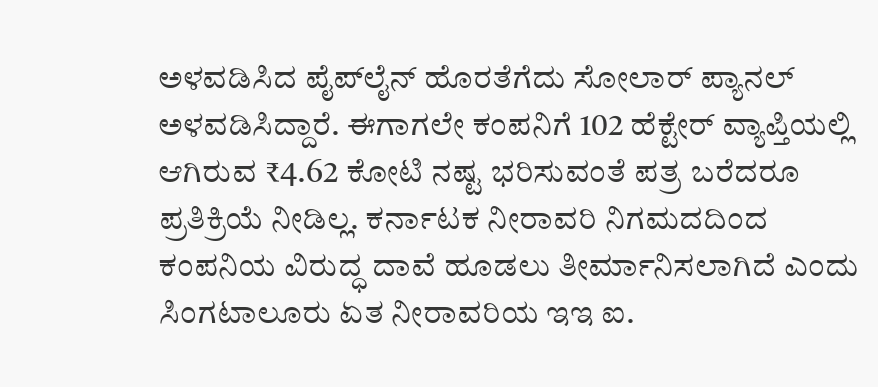ಅಳವಡಿಸಿದ ಪೈಪ್‌ಲೈನ್ ಹೊರತೆಗೆದು ಸೋಲಾರ್ ಪ್ಯಾನಲ್ ಅಳವಡಿಸಿದ್ದಾರೆ. ಈಗಾಗಲೇ ಕಂಪನಿಗೆ 102 ಹೆಕ್ಟೇರ್‌ ವ್ಯಾಪ್ತಿಯಲ್ಲಿ ಆಗಿರುವ ₹4.62 ಕೋಟಿ ನಷ್ಟ ಭರಿಸುವಂತೆ ಪತ್ರ ಬರೆದರೂ ಪ್ರತಿಕ್ರಿಯೆ ನೀಡಿಲ್ಲ. ಕರ್ನಾಟಕ ನೀರಾವರಿ ನಿಗಮದದಿಂದ ಕಂಪನಿಯ ವಿರುದ್ಧ ದಾವೆ ಹೂಡಲು ತೀರ್ಮಾನಿಸಲಾಗಿದೆ ಎಂದು ಸಿಂಗಟಾಲೂರು ಏತ ನೀರಾವರಿಯ ಇಇ ಐ.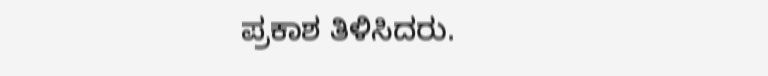ಪ್ರಕಾಶ ತಿಳಿಸಿದರು.